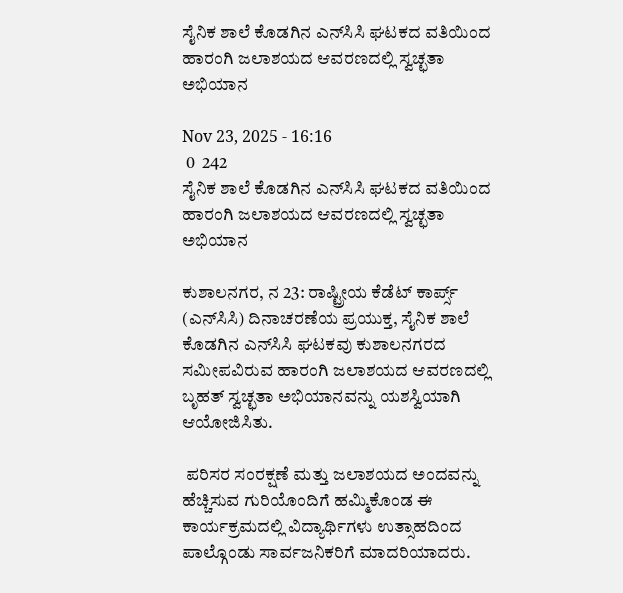ಸೈನಿಕ ಶಾಲೆ ಕೊಡಗಿನ ಎನ್‌ಸಿಸಿ ಘಟಕದ ವತಿಯಿಂದ ಹಾರಂಗಿ ಜಲಾಶಯದ ಆವರಣದಲ್ಲಿ ಸ್ವಚ್ಛತಾ ಅಭಿಯಾನ

Nov 23, 2025 - 16:16
 0  242
ಸೈನಿಕ ಶಾಲೆ ಕೊಡಗಿನ ಎನ್‌ಸಿಸಿ ಘಟಕದ ವತಿಯಿಂದ ಹಾರಂಗಿ ಜಲಾಶಯದ ಆವರಣದಲ್ಲಿ ಸ್ವಚ್ಛತಾ ಅಭಿಯಾನ

ಕುಶಾಲನಗರ, ನ 23: ರಾಷ್ಟ್ರೀಯ ಕೆಡೆಟ್ ಕಾರ್ಪ್ಸ್ (ಎನ್‌ಸಿಸಿ) ದಿನಾಚರಣೆಯ ಪ್ರಯುಕ್ತ, ಸೈನಿಕ ಶಾಲೆ ಕೊಡಗಿನ ಎನ್‌ಸಿಸಿ ಘಟಕವು ಕುಶಾಲನಗರದ ಸಮೀಪವಿರುವ ಹಾರಂಗಿ ಜಲಾಶಯದ ಆವರಣದಲ್ಲಿ ಬೃಹತ್ ಸ್ವಚ್ಛತಾ ಅಭಿಯಾನವನ್ನು ಯಶಸ್ವಿಯಾಗಿ ಆಯೋಜಿಸಿತು.

 ಪರಿಸರ ಸಂರಕ್ಷಣೆ ಮತ್ತು ಜಲಾಶಯದ ಅಂದವನ್ನು ಹೆಚ್ಚಿಸುವ ಗುರಿಯೊಂದಿಗೆ ಹಮ್ಮಿಕೊಂಡ ಈ ಕಾರ್ಯಕ್ರಮದಲ್ಲಿ ವಿದ್ಯಾರ್ಥಿಗಳು ಉತ್ಸಾಹದಿಂದ ಪಾಲ್ಗೊಂಡು ಸಾರ್ವಜನಿಕರಿಗೆ ಮಾದರಿಯಾದರು.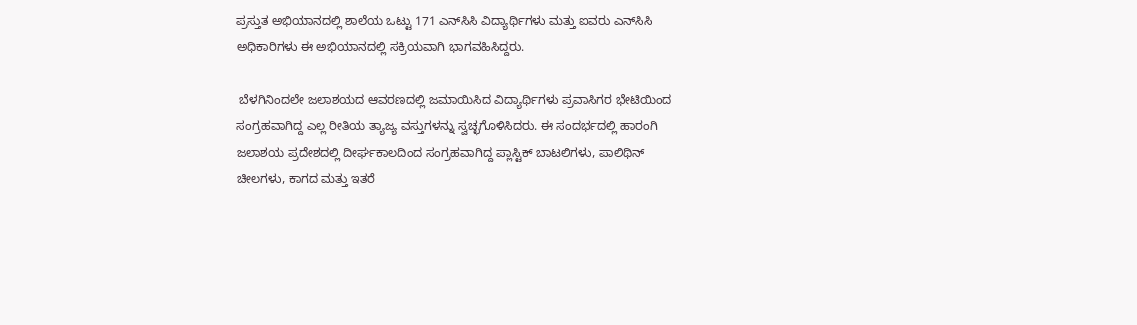ಪ್ರಸ್ತುತ ಅಭಿಯಾನದಲ್ಲಿ ಶಾಲೆಯ ಒಟ್ಟು 171 ಎನ್‌ಸಿಸಿ ವಿದ್ಯಾರ್ಥಿಗಳು ಮತ್ತು ಐವರು ಎನ್‌ಸಿಸಿ ಅಧಿಕಾರಿಗಳು ಈ ಅಭಿಯಾನದಲ್ಲಿ ಸಕ್ರಿಯವಾಗಿ ಭಾಗವಹಿಸಿದ್ದರು.

 ಬೆಳಗಿನಿಂದಲೇ ಜಲಾಶಯದ ಆವರಣದಲ್ಲಿ ಜಮಾಯಿಸಿದ ವಿದ್ಯಾರ್ಥಿಗಳು ಪ್ರವಾಸಿಗರ ಭೇಟಿಯಿಂದ ಸಂಗ್ರಹವಾಗಿದ್ದ ಎಲ್ಲ ರೀತಿಯ ತ್ಯಾಜ್ಯ ವಸ್ತುಗಳನ್ನು ಸ್ವಚ್ಛಗೊಳಿಸಿದರು. ಈ ಸಂದರ್ಭದಲ್ಲಿ ಹಾರಂಗಿ ಜಲಾಶಯ ಪ್ರದೇಶದಲ್ಲಿ ದೀರ್ಘಕಾಲದಿಂದ ಸಂಗ್ರಹವಾಗಿದ್ದ ಪ್ಲಾಸ್ಟಿಕ್ ಬಾಟಲಿಗಳು, ಪಾಲಿಥಿನ್ ಚೀಲಗಳು, ಕಾಗದ ಮತ್ತು ಇತರೆ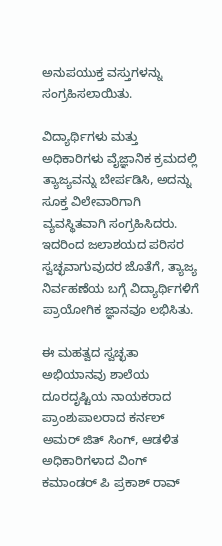ಅನುಪಯುಕ್ತ ವಸ್ತುಗಳನ್ನು ಸಂಗ್ರಹಿಸಲಾಯಿತು.

ವಿದ್ಯಾರ್ಥಿಗಳು ಮತ್ತು ಅಧಿಕಾರಿಗಳು ವೈಜ್ಞಾನಿಕ ಕ್ರಮದಲ್ಲಿ ತ್ಯಾಜ್ಯವನ್ನು ಬೇರ್ಪಡಿಸಿ, ಅದನ್ನು ಸೂಕ್ತ ವಿಲೇವಾರಿಗಾಗಿ ವ್ಯವಸ್ಥಿತವಾಗಿ ಸಂಗ್ರಹಿಸಿದರು. ಇದರಿಂದ ಜಲಾಶಯದ ಪರಿಸರ ಸ್ವಚ್ಛವಾಗುವುದರ ಜೊತೆಗೆ, ತ್ಯಾಜ್ಯ ನಿರ್ವಹಣೆಯ ಬಗ್ಗೆ ವಿದ್ಯಾರ್ಥಿಗಳಿಗೆ ಪ್ರಾಯೋಗಿಕ ಜ್ಞಾನವೂ ಲಭಿಸಿತು.

ಈ ಮಹತ್ವದ ಸ್ವಚ್ಛತಾ ಅಭಿಯಾನವು ಶಾಲೆಯ ದೂರದೃಷ್ಟಿಯ ನಾಯಕರಾದ ಪ್ರಾಂಶುಪಾಲರಾದ ಕರ್ನಲ್ ಅಮರ್ ಜಿತ್ ಸಿಂಗ್, ಆಡಳಿತ ಅಧಿಕಾರಿಗಳಾದ ವಿಂಗ್ ಕಮಾಂಡರ್ ಪಿ ಪ್ರಕಾಶ್ ರಾವ್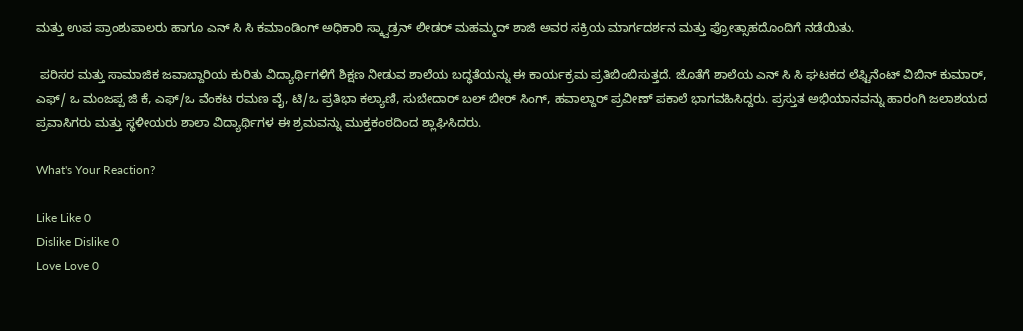ಮತ್ತು ಉಪ ಪ್ರಾಂಶುಪಾಲರು ಹಾಗೂ ಎನ್ ಸಿ ಸಿ ಕಮಾಂಡಿಂಗ್ ಅಧಿಕಾರಿ ಸ್ಕ್ವಾಡ್ರನ್ ಲೀಡರ್ ಮಹಮ್ಮದ್ ಶಾಜಿ ಅವರ ಸಕ್ರಿಯ ಮಾರ್ಗದರ್ಶನ ಮತ್ತು ಪ್ರೋತ್ಸಾಹದೊಂದಿಗೆ ನಡೆಯಿತು.

 ಪರಿಸರ ಮತ್ತು ಸಾಮಾಜಿಕ ಜವಾಬ್ದಾರಿಯ ಕುರಿತು ವಿದ್ಯಾರ್ಥಿಗಳಿಗೆ ಶಿಕ್ಷಣ ನೀಡುವ ಶಾಲೆಯ ಬದ್ಧತೆಯನ್ನು ಈ ಕಾರ್ಯಕ್ರಮ ಪ್ರತಿಬಿಂಬಿಸುತ್ತದೆ. ಜೊತೆಗೆ ಶಾಲೆಯ ಎನ್ ಸಿ ಸಿ ಘಟಕದ ಲೆಫ್ಟಿನೆಂಟ್ ವಿಬಿನ್ ಕುಮಾರ್, ಎಫ್/ ಒ ಮಂಜಪ್ಪ ಜಿ ಕೆ, ಎಫ್/ಒ ವೆಂಕಟ ರಮಣ ವೈ, ಟಿ/ಒ ಪ್ರತಿಭಾ ಕಲ್ಯಾಣಿ, ಸುಬೇದಾರ್ ಬಲ್ ಬೀರ್ ಸಿಂಗ್, ಹವಾಲ್ದಾರ್ ಪ್ರವೀಣ್ ಪಕಾಲೆ ಭಾಗವಹಿಸಿದ್ದರು. ಪ್ರಸ್ತುತ ಅಭಿಯಾನವನ್ನು ಹಾರಂಗಿ ಜಲಾಶಯದ ಪ್ರವಾಸಿಗರು ಮತ್ತು ಸ್ಥಳೀಯರು ಶಾಲಾ ವಿದ್ಯಾರ್ಥಿಗಳ ಈ ಶ್ರಮವನ್ನು ಮುಕ್ತಕಂಠದಿಂದ ಶ್ಲಾಘಿಸಿದರು.

What's Your Reaction?

Like Like 0
Dislike Dislike 0
Love Love 0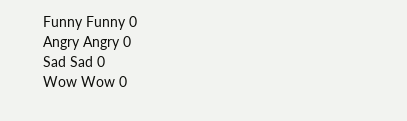Funny Funny 0
Angry Angry 0
Sad Sad 0
Wow Wow 0